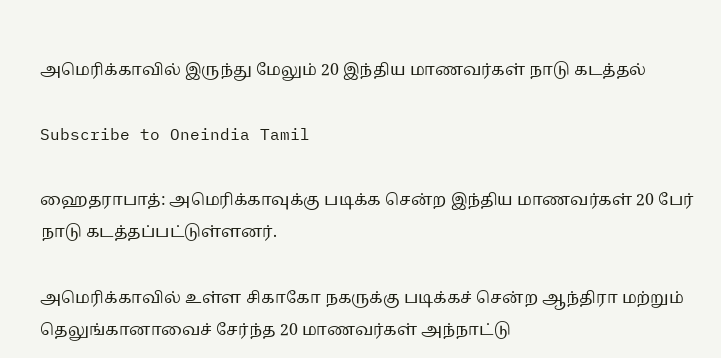அமெரிக்காவில் இருந்து மேலும் 20 இந்திய மாணவர்கள் நாடு கடத்தல்

Subscribe to Oneindia Tamil

ஹைதராபாத்: அமெரிக்காவுக்கு படிக்க சென்ற இந்திய மாணவர்கள் 20 பேர் நாடு கடத்தப்பட்டுள்ளனர்.

அமெரிக்காவில் உள்ள சிகாகோ நகருக்கு படிக்கச் சென்ற ஆந்திரா மற்றும் தெலுங்கானாவைச் சேர்ந்த 20 மாணவர்கள் அந்நாட்டு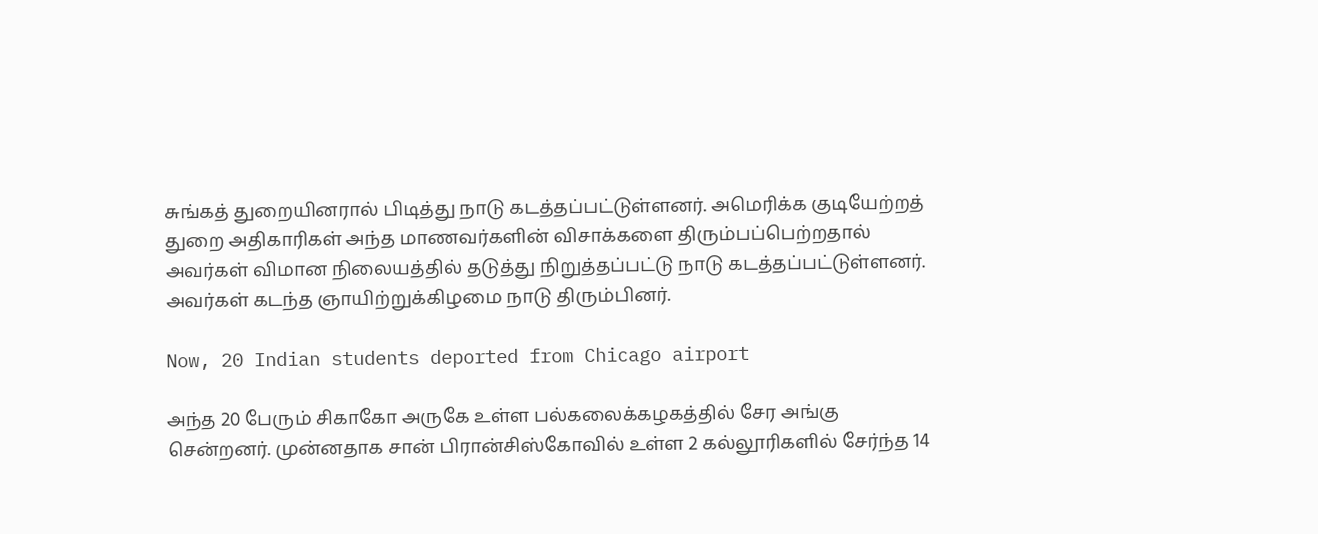சுங்கத் துறையினரால் பிடித்து நாடு கடத்தப்பட்டுள்ளனர். அமெரிக்க குடியேற்றத் துறை அதிகாரிகள் அந்த மாணவர்களின் விசாக்களை திரும்பப்பெற்றதால் அவர்கள் விமான நிலையத்தில் தடுத்து நிறுத்தப்பட்டு நாடு கடத்தப்பட்டுள்ளனர். அவர்கள் கடந்த ஞாயிற்றுக்கிழமை நாடு திரும்பினர்.

Now, 20 Indian students deported from Chicago airport

அந்த 20 பேரும் சிகாகோ அருகே உள்ள பல்கலைக்கழகத்தில் சேர அங்கு சென்றனர். முன்னதாக சான் பிரான்சிஸ்கோவில் உள்ள 2 கல்லூரிகளில் சேர்ந்த 14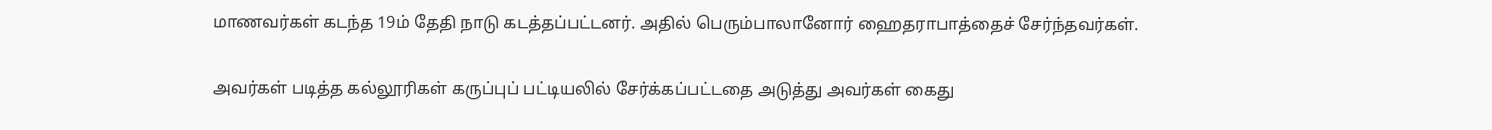மாணவர்கள் கடந்த 19ம் தேதி நாடு கடத்தப்பட்டனர். அதில் பெரும்பாலானோர் ஹைதராபாத்தைச் சேர்ந்தவர்கள்.

அவர்கள் படித்த கல்லூரிகள் கருப்புப் பட்டியலில் சேர்க்கப்பட்டதை அடுத்து அவர்கள் கைது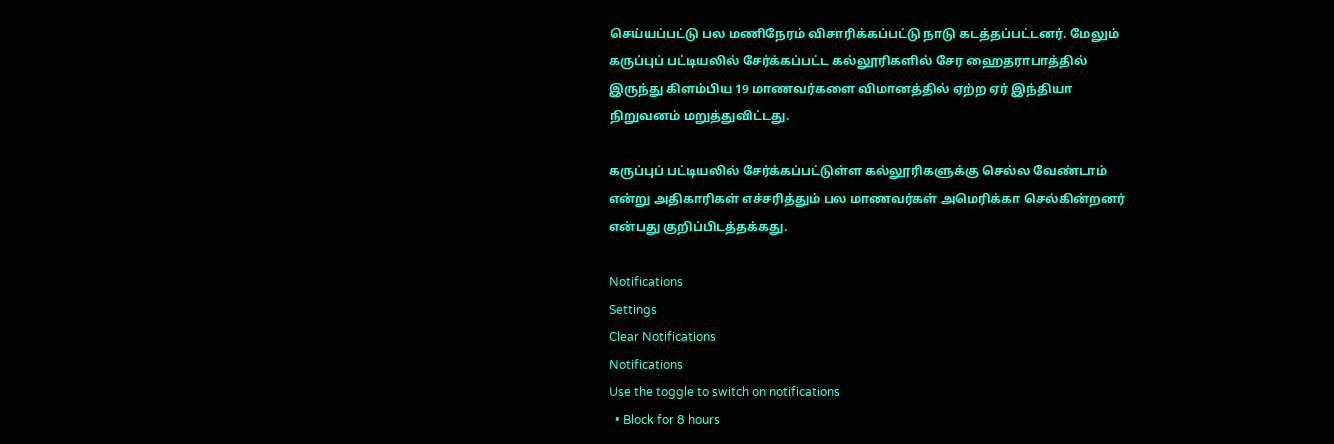செய்யப்பட்டு பல மணிநேரம் விசாரிக்கப்பட்டு நாடு கடத்தப்பட்டனர். மேலும் கருப்புப் பட்டியலில் சேர்க்கப்பட்ட கல்லூரிகளில் சேர ஹைதராபாத்தில் இருந்து கிளம்பிய 19 மாணவர்களை விமானத்தில் ஏற்ற ஏர் இந்தியா நிறுவனம் மறுத்துவிட்டது.

கருப்புப் பட்டியலில் சேர்க்கப்பட்டுள்ள கல்லூரிகளுக்கு செல்ல வேண்டாம் என்று அதிகாரிகள் எச்சரித்தும் பல மாணவர்கள் அமெரிக்கா செல்கின்றனர் என்பது குறிப்பிடத்தக்கது.

Notifications
Settings
Clear Notifications
Notifications
Use the toggle to switch on notifications
  • Block for 8 hours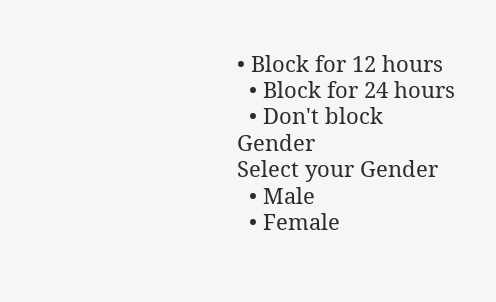• Block for 12 hours
  • Block for 24 hours
  • Don't block
Gender
Select your Gender
  • Male
  • Female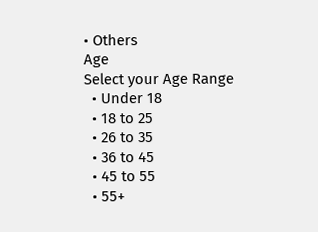• Others
Age
Select your Age Range
  • Under 18
  • 18 to 25
  • 26 to 35
  • 36 to 45
  • 45 to 55
  • 55+